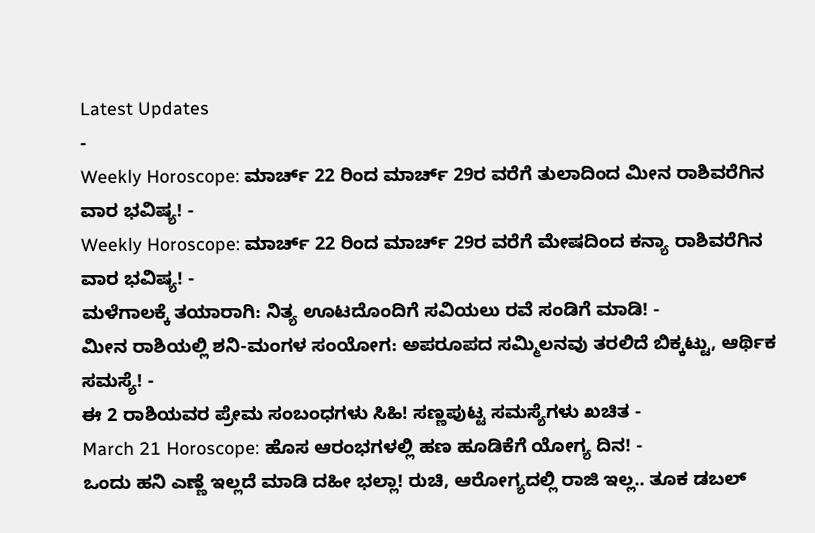Latest Updates
-
Weekly Horoscope: ಮಾರ್ಚ್ 22 ರಿಂದ ಮಾರ್ಚ್ 29ರ ವರೆಗೆ ತುಲಾದಿಂದ ಮೀನ ರಾಶಿವರೆಗಿನ ವಾರ ಭವಿಷ್ಯ! -
Weekly Horoscope: ಮಾರ್ಚ್ 22 ರಿಂದ ಮಾರ್ಚ್ 29ರ ವರೆಗೆ ಮೇಷದಿಂದ ಕನ್ಯಾ ರಾಶಿವರೆಗಿನ ವಾರ ಭವಿಷ್ಯ! -
ಮಳೆಗಾಲಕ್ಕೆ ತಯಾರಾಗಿ: ನಿತ್ಯ ಊಟದೊಂದಿಗೆ ಸವಿಯಲು ರವೆ ಸಂಡಿಗೆ ಮಾಡಿ! -
ಮೀನ ರಾಶಿಯಲ್ಲಿ ಶನಿ-ಮಂಗಳ ಸಂಯೋಗ: ಅಪರೂಪದ ಸಮ್ಮಿಲನವು ತರಲಿದೆ ಬಿಕ್ಕಟ್ಟು, ಆರ್ಥಿಕ ಸಮಸ್ಯೆ! -
ಈ 2 ರಾಶಿಯವರ ಪ್ರೇಮ ಸಂಬಂಧಗಳು ಸಿಹಿ! ಸಣ್ಣಪುಟ್ಟ ಸಮಸ್ಯೆಗಳು ಖಚಿತ -
March 21 Horoscope: ಹೊಸ ಆರಂಭಗಳಲ್ಲಿ ಹಣ ಹೂಡಿಕೆಗೆ ಯೋಗ್ಯ ದಿನ! -
ಒಂದು ಹನಿ ಎಣ್ಣೆ ಇಲ್ಲದೆ ಮಾಡಿ ದಹೀ ಭಲ್ಲಾ! ರುಚಿ, ಆರೋಗ್ಯದಲ್ಲಿ ರಾಜಿ ಇಲ್ಲ.. ತೂಕ ಡಬಲ್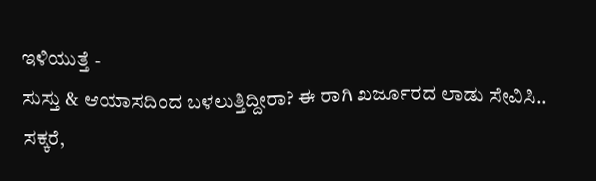ಇಳಿಯುತ್ತೆ -
ಸುಸ್ತು & ಆಯಾಸದಿಂದ ಬಳಲುತ್ತಿದ್ದೀರಾ? ಈ ರಾಗಿ ಖರ್ಜೂರದ ಲಾಡು ಸೇವಿಸಿ.. ಸಕ್ಕರೆ,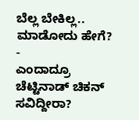ಬೆಲ್ಲ ಬೇಕಿಲ್ಲ.. ಮಾಡೋದು ಹೇಗೆ? -
ಎಂದಾದ್ರೂ ಚೆಟ್ಟಿನಾಡ್ ಚಿಕನ್ ಸವಿದ್ದೀರಾ?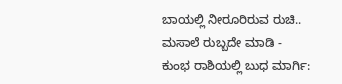ಬಾಯಲ್ಲಿ ನೀರೂರಿರುವ ರುಚಿ.. ಮಸಾಲೆ ರುಬ್ಬದೇ ಮಾಡಿ -
ಕುಂಭ ರಾಶಿಯಲ್ಲಿ ಬುಧ ಮಾರ್ಗಿ: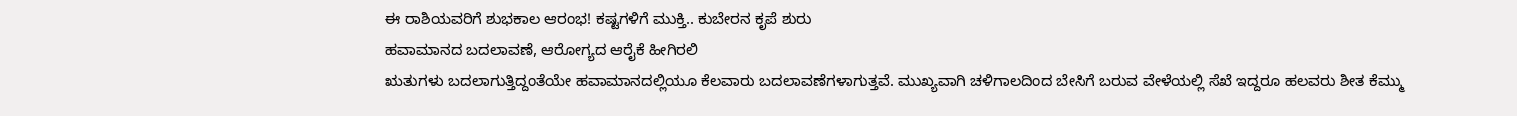ಈ ರಾಶಿಯವರಿಗೆ ಶುಭಕಾಲ ಆರಂಭ! ಕಷ್ಟಗಳಿಗೆ ಮುಕ್ತಿ.. ಕುಬೇರನ ಕೃಪೆ ಶುರು
ಹವಾಮಾನದ ಬದಲಾವಣೆ, ಆರೋಗ್ಯದ ಆರೈಕೆ ಹೀಗಿರಲಿ
ಋತುಗಳು ಬದಲಾಗುತ್ತಿದ್ದಂತೆಯೇ ಹವಾಮಾನದಲ್ಲಿಯೂ ಕೆಲವಾರು ಬದಲಾವಣೆಗಳಾಗುತ್ತವೆ. ಮುಖ್ಯವಾಗಿ ಚಳಿಗಾಲದಿಂದ ಬೇಸಿಗೆ ಬರುವ ವೇಳೆಯಲ್ಲಿ ಸೆಖೆ ಇದ್ದರೂ ಹಲವರು ಶೀತ ಕೆಮ್ಮು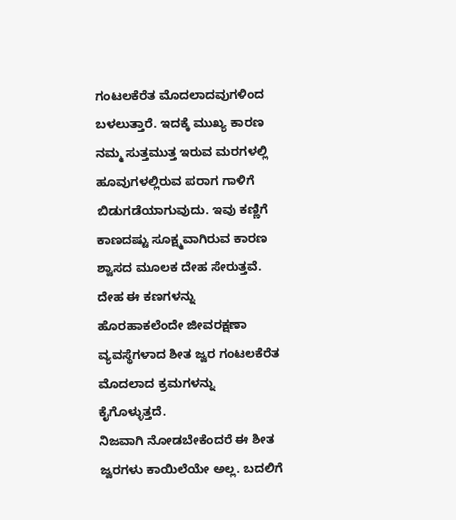ಗಂಟಲಕೆರೆತ ಮೊದಲಾದವುಗಳಿಂದ ಬಳಲುತ್ತಾರೆ. ಇದಕ್ಕೆ ಮುಖ್ಯ ಕಾರಣ ನಮ್ಮ ಸುತ್ತಮುತ್ತ ಇರುವ ಮರಗಳಲ್ಲಿ ಹೂವುಗಳಲ್ಲಿರುವ ಪರಾಗ ಗಾಳಿಗೆ ಬಿಡುಗಡೆಯಾಗುವುದು. ಇವು ಕಣ್ಣಿಗೆ ಕಾಣದಷ್ಟು ಸೂಕ್ಷ್ಮವಾಗಿರುವ ಕಾರಣ ಶ್ವಾಸದ ಮೂಲಕ ದೇಹ ಸೇರುತ್ತವೆ. ದೇಹ ಈ ಕಣಗಳನ್ನು ಹೊರಹಾಕಲೆಂದೇ ಜೀವರಕ್ಷಣಾ ವ್ಯವಸ್ಥೆಗಳಾದ ಶೀತ ಜ್ವರ ಗಂಟಲಕೆರೆತ ಮೊದಲಾದ ಕ್ರಮಗಳನ್ನು ಕೈಗೊಳ್ಳುತ್ತದೆ.
ನಿಜವಾಗಿ ನೋಡಬೇಕೆಂದರೆ ಈ ಶೀತ ಜ್ವರಗಳು ಕಾಯಿಲೆಯೇ ಅಲ್ಲ. ಬದಲಿಗೆ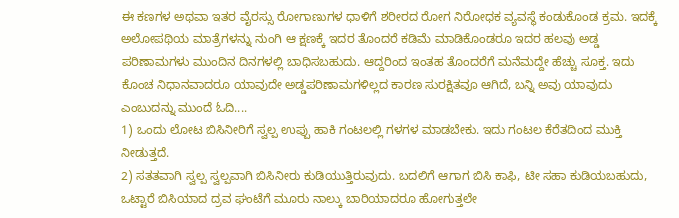ಈ ಕಣಗಳ ಅಥವಾ ಇತರ ವೈರಸ್ಸು ರೋಗಾಣುಗಳ ಧಾಳಿಗೆ ಶರೀರದ ರೋಗ ನಿರೋಧಕ ವ್ಯವಸ್ಥೆ ಕಂಡುಕೊಂಡ ಕ್ರಮ. ಇದಕ್ಕೆ ಅಲೋಪಥಿಯ ಮಾತ್ರೆಗಳನ್ನು ನುಂಗಿ ಆ ಕ್ಷಣಕ್ಕೆ ಇದರ ತೊಂದರೆ ಕಡಿಮೆ ಮಾಡಿಕೊಂಡರೂ ಇದರ ಹಲವು ಅಡ್ಡ ಪರಿಣಾಮಗಳು ಮುಂದಿನ ದಿನಗಳಲ್ಲಿ ಬಾಧಿಸಬಹುದು. ಆದ್ದರಿಂದ ಇಂತಹ ತೊಂದರೆಗೆ ಮನೆಮದ್ದೇ ಹೆಚ್ಚು ಸೂಕ್ತ. ಇದು ಕೊಂಚ ನಿಧಾನವಾದರೂ ಯಾವುದೇ ಅಡ್ಡಪರಿಣಾಮಗಳಿಲ್ಲದ ಕಾರಣ ಸುರಕ್ಷಿತವೂ ಆಗಿದೆ, ಬನ್ನಿ ಅವು ಯಾವುದು ಎಂಬುದನ್ನು ಮುಂದೆ ಓದಿ....
1) ಒಂದು ಲೋಟ ಬಿಸಿನೀರಿಗೆ ಸ್ವಲ್ಪ ಉಪ್ಪು ಹಾಕಿ ಗಂಟಲಲ್ಲಿ ಗಳಗಳ ಮಾಡಬೇಕು. ಇದು ಗಂಟಲ ಕೆರೆತದಿಂದ ಮುಕ್ತಿ ನೀಡುತ್ತದೆ.
2) ಸತತವಾಗಿ ಸ್ವಲ್ಪ ಸ್ವಲ್ಪವಾಗಿ ಬಿಸಿನೀರು ಕುಡಿಯುತ್ತಿರುವುದು. ಬದಲಿಗೆ ಆಗಾಗ ಬಿಸಿ ಕಾಫಿ, ಟೀ ಸಹಾ ಕುಡಿಯಬಹುದು, ಒಟ್ಟಾರೆ ಬಿಸಿಯಾದ ದ್ರವ ಘಂಟೆಗೆ ಮೂರು ನಾಲ್ಕು ಬಾರಿಯಾದರೂ ಹೋಗುತ್ತಲೇ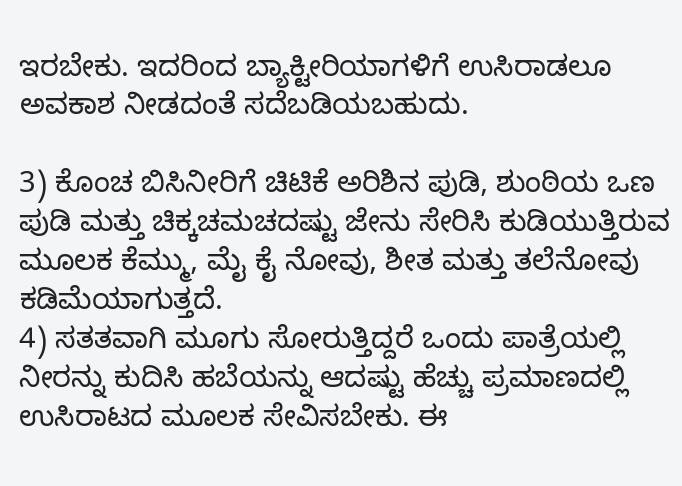ಇರಬೇಕು. ಇದರಿಂದ ಬ್ಯಾಕ್ಟೀರಿಯಾಗಳಿಗೆ ಉಸಿರಾಡಲೂ ಅವಕಾಶ ನೀಡದಂತೆ ಸದೆಬಡಿಯಬಹುದು.

3) ಕೊಂಚ ಬಿಸಿನೀರಿಗೆ ಚಿಟಿಕೆ ಅರಿಶಿನ ಪುಡಿ, ಶುಂಠಿಯ ಒಣ ಪುಡಿ ಮತ್ತು ಚಿಕ್ಕಚಮಚದಷ್ಟು ಜೇನು ಸೇರಿಸಿ ಕುಡಿಯುತ್ತಿರುವ ಮೂಲಕ ಕೆಮ್ಮು, ಮೈ ಕೈ ನೋವು, ಶೀತ ಮತ್ತು ತಲೆನೋವು ಕಡಿಮೆಯಾಗುತ್ತದೆ.
4) ಸತತವಾಗಿ ಮೂಗು ಸೋರುತ್ತಿದ್ದರೆ ಒಂದು ಪಾತ್ರೆಯಲ್ಲಿ ನೀರನ್ನು ಕುದಿಸಿ ಹಬೆಯನ್ನು ಆದಷ್ಟು ಹೆಚ್ಚು ಪ್ರಮಾಣದಲ್ಲಿ ಉಸಿರಾಟದ ಮೂಲಕ ಸೇವಿಸಬೇಕು. ಈ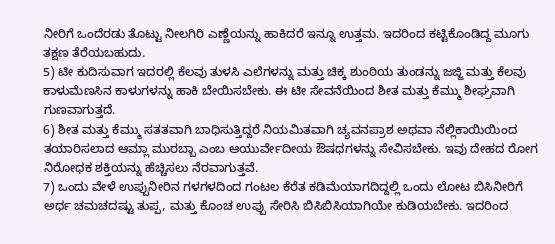ನೀರಿಗೆ ಒಂದೆರಡು ತೊಟ್ಟು ನೀಲಗಿರಿ ಎಣ್ಣೆಯನ್ನು ಹಾಕಿದರೆ ಇನ್ನೂ ಉತ್ತಮ. ಇದರಿಂದ ಕಟ್ಟಿಕೊಂಡಿದ್ದ ಮೂಗು ತಕ್ಷಣ ತೆರೆಯಬಹುದು.
5) ಟೀ ಕುದಿಸುವಾಗ ಇದರಲ್ಲಿ ಕೆಲವು ತುಳಸಿ ಎಲೆಗಳನ್ನು ಮತ್ತು ಚಿಕ್ಕ ಶುಂಠಿಯ ತುಂಡನ್ನು ಜಜ್ಜಿ ಮತ್ತು ಕೆಲವು ಕಾಳುಮೆಣಸಿನ ಕಾಳುಗಳನ್ನು ಹಾಕಿ ಬೇಯಿಸಬೇಕು. ಈ ಟೀ ಸೇವನೆಯಿಂದ ಶೀತ ಮತ್ತು ಕೆಮ್ಮು ಶೀಘ್ರವಾಗಿ ಗುಣವಾಗುತ್ತದೆ.
6) ಶೀತ ಮತ್ತು ಕೆಮ್ಮು ಸತತವಾಗಿ ಬಾಧಿಸುತ್ತಿದ್ದರೆ ನಿಯಮಿತವಾಗಿ ಚ್ಯವನಪ್ರಾಶ ಅಥವಾ ನೆಲ್ಲಿಕಾಯಿಯಿಂದ ತಯಾರಿಸಲಾದ ಆಮ್ಲಾ ಮುರಬ್ಬಾ ಎಂಬ ಆಯುರ್ವೇದೀಯ ಔಷಧಗಳನ್ನು ಸೇವಿಸಬೇಕು. ಇವು ದೇಹದ ರೋಗ ನಿರೋಧಕ ಶಕ್ತಿಯನ್ನು ಹೆಚ್ಚಿಸಲು ನೆರವಾಗುತ್ತವೆ.
7) ಒಂದು ವೇಳೆ ಉಪ್ಪುನೀರಿನ ಗಳಗಳದಿಂದ ಗಂಟಲ ಕೆರೆತ ಕಡಿಮೆಯಾಗದಿದ್ದಲ್ಲಿ ಒಂದು ಲೋಟ ಬಿಸಿನೀರಿಗೆ ಅರ್ಧ ಚಮಚದಷ್ಟು ತುಪ್ಪ, ಮತ್ತು ಕೊಂಚ ಉಪ್ಪು ಸೇರಿಸಿ ಬಿಸಿಬಿಸಿಯಾಗಿಯೇ ಕುಡಿಯಬೇಕು. ಇದರಿಂದ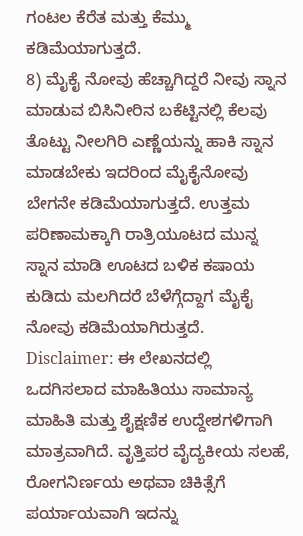ಗಂಟಲ ಕೆರೆತ ಮತ್ತು ಕೆಮ್ಮು ಕಡಿಮೆಯಾಗುತ್ತದೆ.
8) ಮೈಕೈ ನೋವು ಹೆಚ್ಚಾಗಿದ್ದರೆ ನೀವು ಸ್ನಾನ ಮಾಡುವ ಬಿಸಿನೀರಿನ ಬಕೆಟ್ಟಿನಲ್ಲಿ ಕೆಲವು ತೊಟ್ಟು ನೀಲಗಿರಿ ಎಣ್ಣೆಯನ್ನು ಹಾಕಿ ಸ್ನಾನ ಮಾಡಬೇಕು ಇದರಿಂದ ಮೈಕೈನೋವು ಬೇಗನೇ ಕಡಿಮೆಯಾಗುತ್ತದೆ. ಉತ್ತಮ ಪರಿಣಾಮಕ್ಕಾಗಿ ರಾತ್ರಿಯೂಟದ ಮುನ್ನ ಸ್ನಾನ ಮಾಡಿ ಊಟದ ಬಳಿಕ ಕಷಾಯ ಕುಡಿದು ಮಲಗಿದರೆ ಬೆಳೆಗ್ಗೆದ್ದಾಗ ಮೈಕೈ ನೋವು ಕಡಿಮೆಯಾಗಿರುತ್ತದೆ.
Disclaimer: ಈ ಲೇಖನದಲ್ಲಿ ಒದಗಿಸಲಾದ ಮಾಹಿತಿಯು ಸಾಮಾನ್ಯ ಮಾಹಿತಿ ಮತ್ತು ಶೈಕ್ಷಣಿಕ ಉದ್ದೇಶಗಳಿಗಾಗಿ ಮಾತ್ರವಾಗಿದೆ. ವೃತ್ತಿಪರ ವೈದ್ಯಕೀಯ ಸಲಹೆ, ರೋಗನಿರ್ಣಯ ಅಥವಾ ಚಿಕಿತ್ಸೆಗೆ ಪರ್ಯಾಯವಾಗಿ ಇದನ್ನು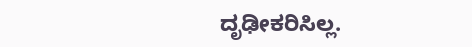ದೃಢೀಕರಿಸಿಲ್ಲ.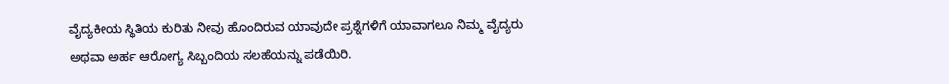ವೈದ್ಯಕೀಯ ಸ್ಥಿತಿಯ ಕುರಿತು ನೀವು ಹೊಂದಿರುವ ಯಾವುದೇ ಪ್ರಶ್ನೆಗಳಿಗೆ ಯಾವಾಗಲೂ ನಿಮ್ಮ ವೈದ್ಯರು ಅಥವಾ ಅರ್ಹ ಆರೋಗ್ಯ ಸಿಬ್ಬಂದಿಯ ಸಲಹೆಯನ್ನು ಪಡೆಯಿರಿ.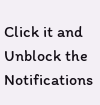Click it and Unblock the Notifications